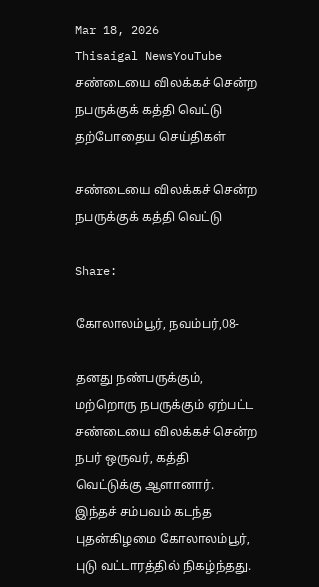Mar 18, 2026
Thisaigal NewsYouTube
சண்டையை விலக்கச் சென்ற நபருக்குக் கத்தி வெட்டு
தற்போதைய செய்திகள்

சண்டையை விலக்கச் சென்ற நபருக்குக் கத்தி வெட்டு

Share:

கோலாலம்பூர், நவம்பர்,08-

தனது நண்பருக்கும், மற்றொரு நபருக்கும் ஏற்பட்ட சண்டையை விலக்கச் சென்ற நபர் ஒருவர், கத்தி வெட்டுக்கு ஆளானார். இந்தச் சம்பவம் கடந்த புதன்கிழமை கோலாலம்பூர், புடு வட்டாரத்தில் நிகழ்ந்தது.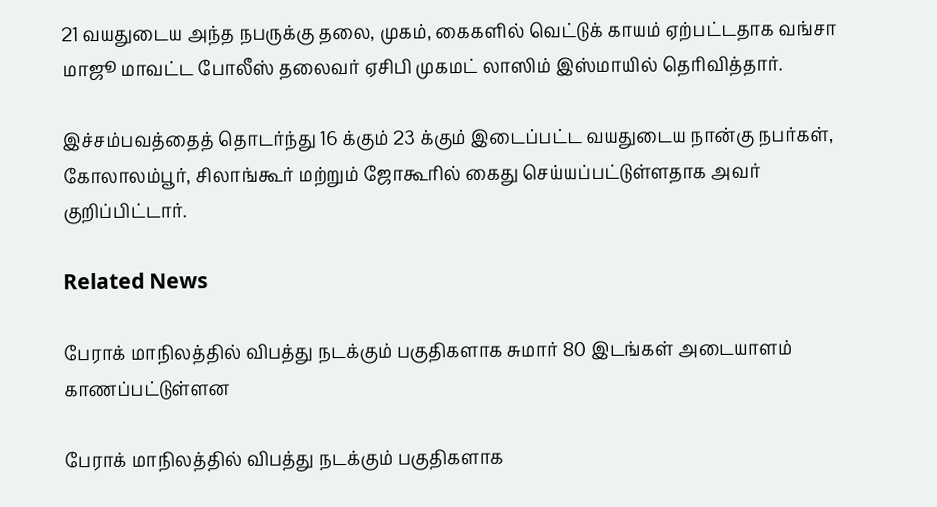21 வயதுடைய அந்த நபருக்கு தலை, முகம், கைகளில் வெட்டுக் காயம் ஏற்பட்டதாக வங்சா மாஜூ மாவட்ட போலீஸ் தலைவர் ஏசிபி முகமட் லாஸிம் இஸ்மாயில் தெரிவித்தார்.

இச்சம்பவத்தைத் தொடர்ந்து 16 க்கும் 23 க்கும் இடைப்பட்ட வயதுடைய நான்கு நபர்கள், கோலாலம்பூர், சிலாங்கூர் மற்றும் ஜோகூரில் கைது செய்யப்பட்டுள்ளதாக அவர் குறிப்பிட்டார்.

Related News

பேராக் மாநிலத்தில் விபத்து நடக்கும் பகுதிகளாக சுமார் 80 இடங்கள் அடையாளம் காணப்பட்டுள்ளன

பேராக் மாநிலத்தில் விபத்து நடக்கும் பகுதிகளாக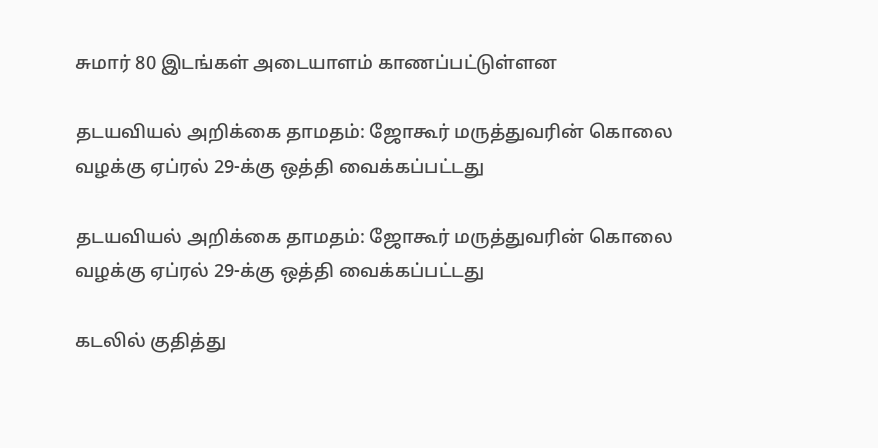சுமார் 80 இடங்கள் அடையாளம் காணப்பட்டுள்ளன

தடயவியல் அறிக்கை தாமதம்: ஜோகூர் மருத்துவரின் கொலை வழக்கு ஏப்ரல் 29-க்கு ஒத்தி வைக்கப்பட்டது

தடயவியல் அறிக்கை தாமதம்: ஜோகூர் மருத்துவரின் கொலை வழக்கு ஏப்ரல் 29-க்கு ஒத்தி வைக்கப்பட்டது

கடலில் குதித்து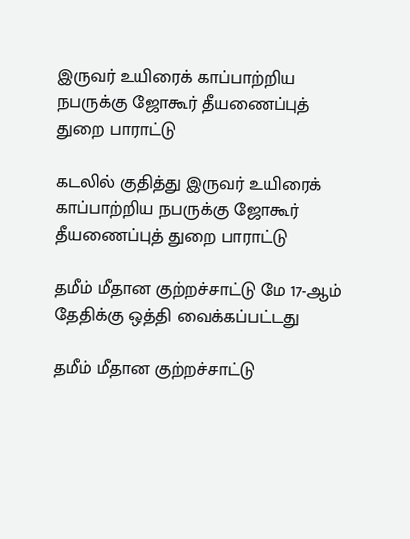இருவர் உயிரைக் காப்பாற்றிய நபருக்கு ஜோகூர் தீயணைப்புத் துறை பாராட்டு

கடலில் குதித்து இருவர் உயிரைக் காப்பாற்றிய நபருக்கு ஜோகூர் தீயணைப்புத் துறை பாராட்டு

தமீம் மீதான குற்றச்சாட்டு மே 17-ஆம் தேதிக்கு ஒத்தி வைக்கப்பட்டது

தமீம் மீதான குற்றச்சாட்டு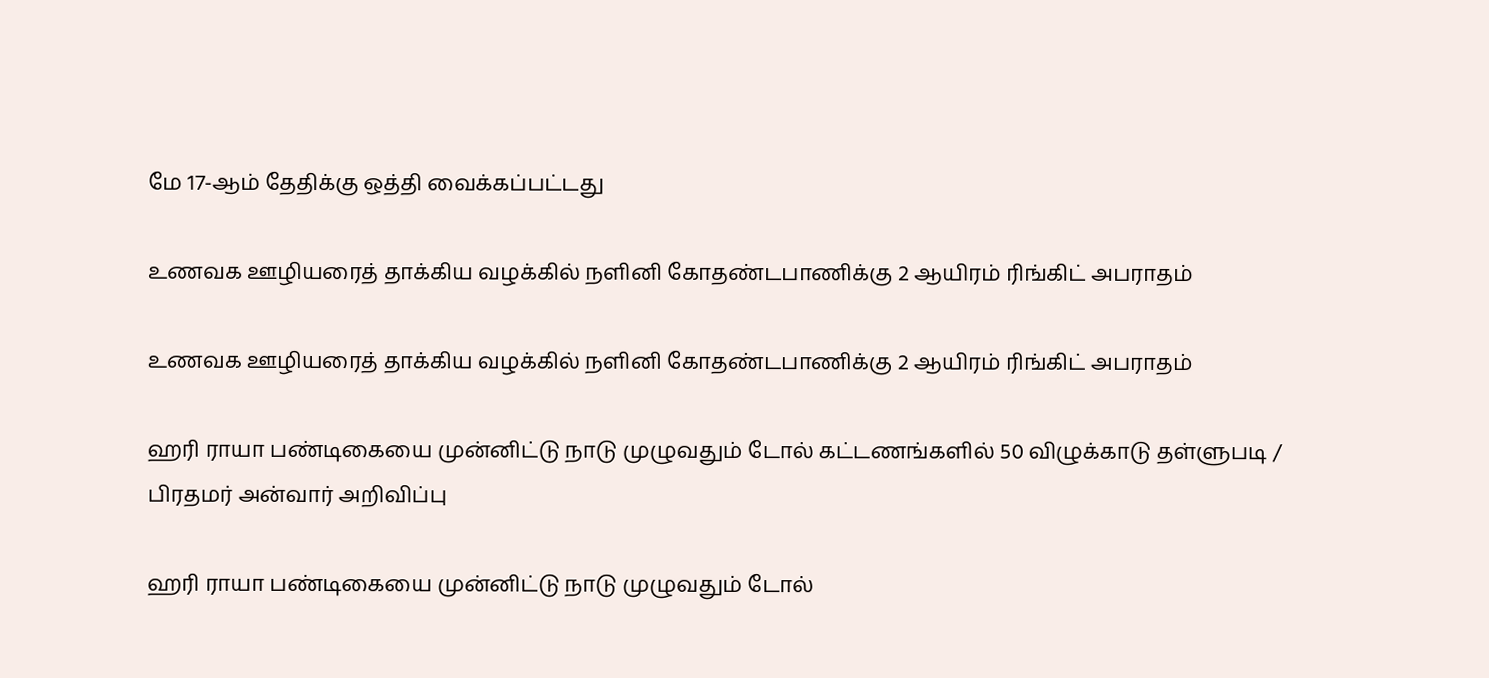மே 17-ஆம் தேதிக்கு ஒத்தி வைக்கப்பட்டது

உணவக ஊழியரைத் தாக்கிய வழக்கில் நளினி கோதண்டபாணிக்கு 2 ஆயிரம் ரிங்கிட் அபராதம்

உணவக ஊழியரைத் தாக்கிய வழக்கில் நளினி கோதண்டபாணிக்கு 2 ஆயிரம் ரிங்கிட் அபராதம்

ஹரி ராயா பண்டிகையை முன்னிட்டு நாடு முழுவதும் டோல் கட்டணங்களில் 50 விழுக்காடு தள்ளுபடி / பிரதமர் அன்வார் அறிவிப்பு

ஹரி ராயா பண்டிகையை முன்னிட்டு நாடு முழுவதும் டோல்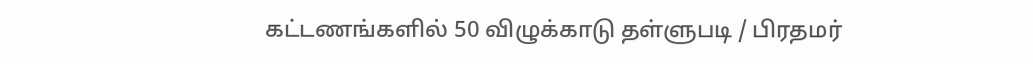கட்டணங்களில் 50 விழுக்காடு தள்ளுபடி / பிரதமர்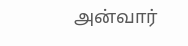அன்வார்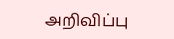அறிவிப்பு